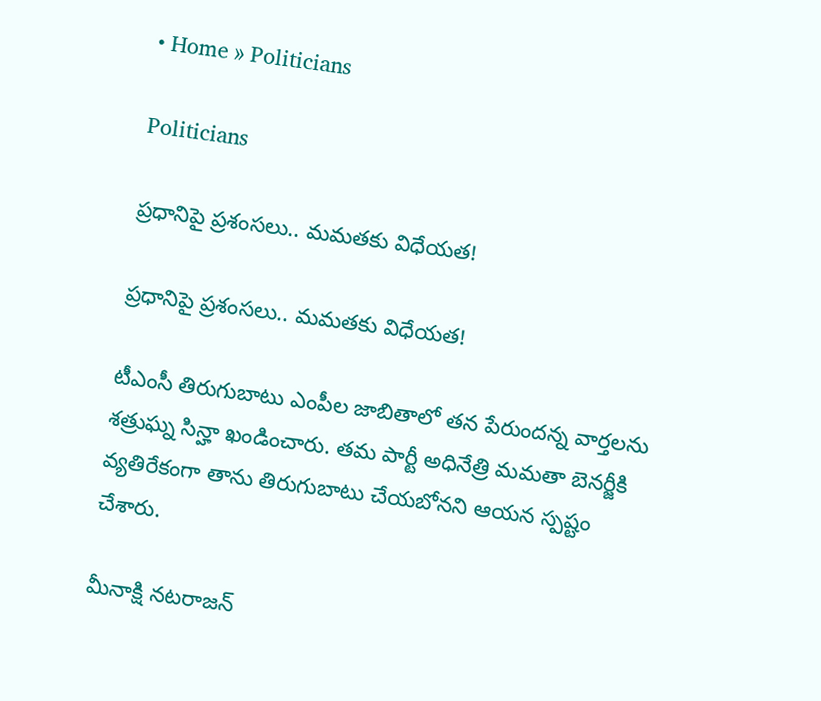• Home » Politicians

Politicians

ప్రధానిపై ప్రశంసలు.. మమతకు విధేయత!

ప్రధానిపై ప్రశంసలు.. మమతకు విధేయత!

టీఎంసీ తిరుగుబాటు ఎంపీల జాబితాలో తన పేరుందన్న వార్తలను శత్రుఘ్న సిన్హా ఖండించారు. తమ పార్టీ అధినేత్రి మమతా బెనర్జీకి వ్యతిరేకంగా తాను తిరుగుబాటు చేయబోనని ఆయన స్పష్టం చేశారు.

మీనాక్షి నటరాజన్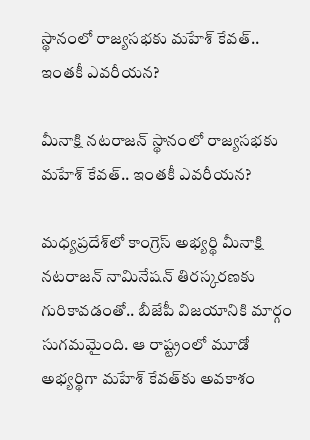స్థానంలో రాజ్యసభకు మహేశ్ కేవత్.. ఇంతకీ ఎవరీయన?

మీనాక్షి నటరాజన్ స్థానంలో రాజ్యసభకు మహేశ్ కేవత్.. ఇంతకీ ఎవరీయన?

మధ్యప్రదేశ్‌లో కాంగ్రెస్ అభ్యర్థి మీనాక్షి నటరాజన్ నామినేషన్‌ తిరస్కరణకు గురికావడంతో.. బీజేపీ విజయానికి మార్గం సుగమమైంది. ఆ రాష్ట్రంలో మూడో అభ్యర్థిగా మహేశ్ కేవత్‌కు అవకాశం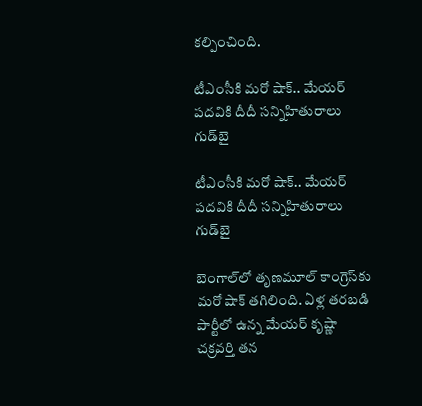కల్పించింది.

టీఎంసీకి మరో షాక్.. మేయర్ పదవికి దీదీ సన్నిహితురాలు గుడ్‌బై

టీఎంసీకి మరో షాక్.. మేయర్ పదవికి దీదీ సన్నిహితురాలు గుడ్‌బై

బెంగాల్‌లో తృణమూల్ కాంగ్రెస్‌‌కు మరో షాక్ తగిలింది. ఏళ్ల తరబడి పార్టీలో ఉన్న మేయర్ కృష్ణా చక్రవర్తి తన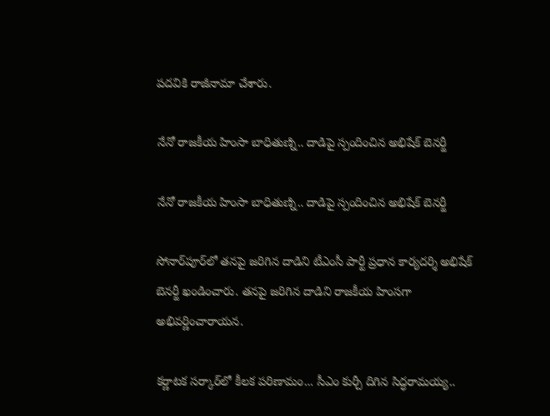పదవికి రాజీనామా చేశారు.

నేనో రాజకీయ హింసా బాధితుణ్ని.. దాడిపై స్పందించిన అభిషేక్ బెనర్జీ

నేనో రాజకీయ హింసా బాధితుణ్ని.. దాడిపై స్పందించిన అభిషేక్ బెనర్జీ

సోనార్‌పూర్‌లో తనపై జరిగిన దాడిని టీఎంసీ పార్టీ ప్రధాన కార్యదర్శి అభిషేక్ బెనర్జీ ఖండించారు. తనపై జరిగిన దాడిని రాజకీయ హింసగా అభివర్ణించారాయన.

కర్ణాటక సర్కార్‌లో కీలక పరిణామం... సీఎం కుర్చీ దిగిన సిద్ధరామయ్య..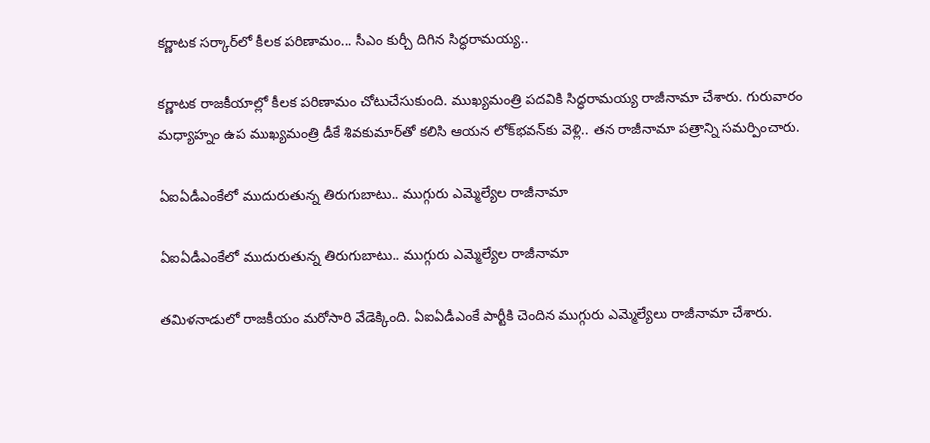కర్ణాటక సర్కార్‌లో కీలక పరిణామం... సీఎం కుర్చీ దిగిన సిద్ధరామయ్య..

కర్ణాటక రాజకీయాల్లో కీలక పరిణామం చోటుచేసుకుంది. ముఖ్యమంత్రి పదవికి సిద్ధరామయ్య రాజీనామా చేశారు. గురువారం మధ్యాహ్నం ఉప ముఖ్యమంత్రి డీకే శివకుమార్‌తో కలిసి ఆయన లోక్‌భవన్‌కు వెళ్లి.. తన రాజీనామా పత్రాన్ని సమర్పించారు.

ఏఐఏడీఎంకేలో ముదురుతున్న తిరుగుబాటు.. ముగ్గురు ఎమ్మెల్యేల రాజీనామా

ఏఐఏడీఎంకేలో ముదురుతున్న తిరుగుబాటు.. ముగ్గురు ఎమ్మెల్యేల రాజీనామా

తమిళనాడులో రాజకీయం మరోసారి వేడెక్కింది. ఏఐఏడీఎంకే పార్టీకి చెందిన ముగ్గురు ఎమ్మెల్యేలు రాజీనామా చేశారు.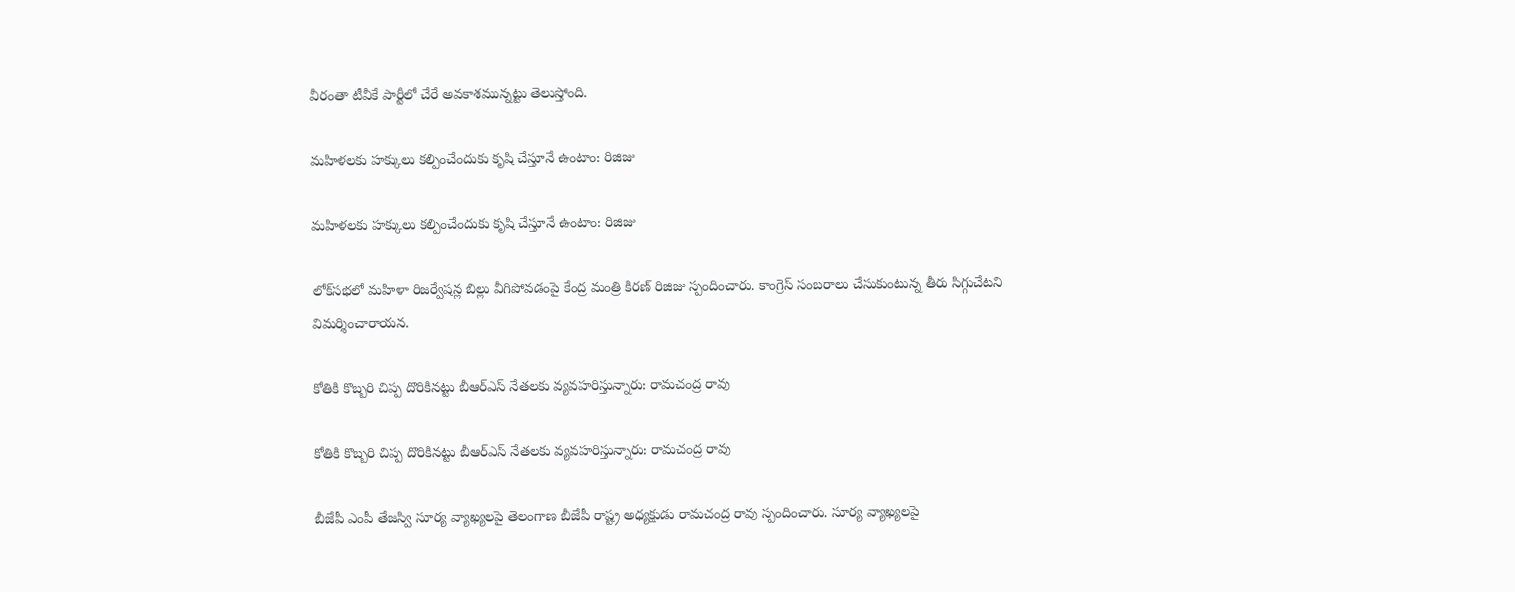వీరంతా టీవీకే పార్టీలో చేరే అవకాశమున్నట్టు తెలుస్తోంది.

మహిళలకు హక్కులు కల్పించేందుకు కృషి చేస్తూనే ఉంటాం: రిజిజు

మహిళలకు హక్కులు కల్పించేందుకు కృషి చేస్తూనే ఉంటాం: రిజిజు

లోక్‌సభలో మహిళా రిజర్వేషన్ల బిల్లు వీగిపోవడంపై కేంద్ర మంత్రి కిరణ్ రిజిజు స్పందించారు. కాంగ్రెస్ సంబరాలు చేసుకుంటున్న తీరు సిగ్గుచేటని విమర్శించారాయన.

కోతికి కొబ్బరి చిప్ప దొరికినట్టు బీఆర్ఎస్ నేతలకు వ్యవహరిస్తున్నారు: రామచంద్ర రావు

కోతికి కొబ్బరి చిప్ప దొరికినట్టు బీఆర్ఎస్ నేతలకు వ్యవహరిస్తున్నారు: రామచంద్ర రావు

బీజేపీ ఎంపీ తేజస్వి సూర్య వ్యాఖ్యలపై తెలంగాణ బీజేపీ రాష్ట్ర అధ్యక్షుడు రామచంద్ర రావు స్పందించారు. సూర్య వ్యాఖ్యలపై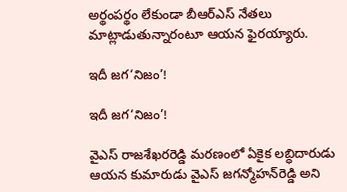అర్థంపర్థం లేకుండా బీఆర్ఎస్ నేతలు మాట్లాడుతున్నారంటూ ఆయన ఫైరయ్యారు.

ఇదీ జగ‘నిజం’!

ఇదీ జగ‘నిజం’!

వైఎస్‌ రాజశేఖరరెడ్డి మరణంలో ఏకైక లబ్ధిదారుడు ఆయన కుమారుడు వైఎస్‌ జగన్మోహన్‌రెడ్డి అని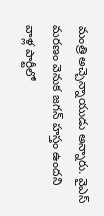మంత్రి అచ్చెన్నాయుడు అన్నారు. వైఎస్‌ మరణం వెనుక జగన్‌ హస్తం ఉందని వాళ్ల పార్టీలో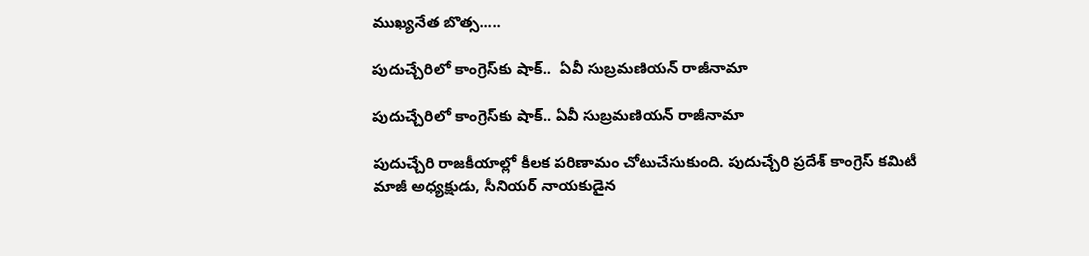ముఖ్యనేత బొత్స.....

పుదుచ్చేరిలో కాంగ్రెస్‌కు షాక్..  ఏవీ సుబ్రమణియన్ రాజీనామా

పుదుచ్చేరిలో కాంగ్రెస్‌కు షాక్.. ఏవీ సుబ్రమణియన్ రాజీనామా

పుదుచ్చేరి రాజకీయాల్లో కీలక పరిణామం చోటుచేసుకుంది. పుదుచ్చేరి ప్రదేశ్ కాంగ్రెస్ కమిటీ మాజీ అధ్యక్షుడు, సీనియర్ నాయకుడైన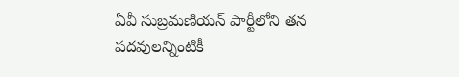ఏవీ సుబ్రమణియన్ పార్టీలోని తన పదవులన్నింటికీ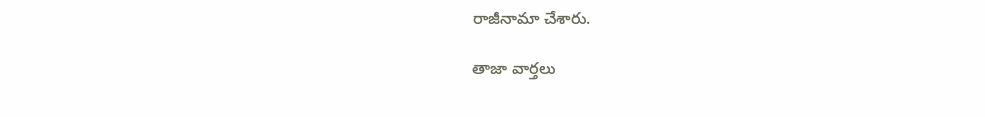రాజీనామా చేశారు.

తాజా వార్తలు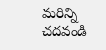మరిన్ని చదవండి